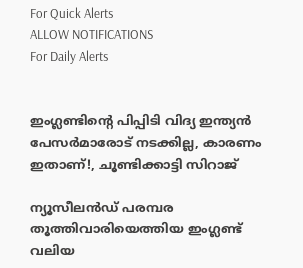For Quick Alerts
ALLOW NOTIFICATIONS
For Daily Alerts


ഇംഗ്ലണ്ടിന്റെ പിപ്പിടി വിദ്യ ഇന്ത്യന്‍ പേസര്‍മാരോട് നടക്കില്ല, കാരണം ഇതാണ്!, ചൂണ്ടിക്കാട്ടി സിറാജ്

ന്യൂസീലന്‍ഡ് പരമ്പര തൂത്തിവാരിയെത്തിയ ഇംഗ്ലണ്ട് വലിയ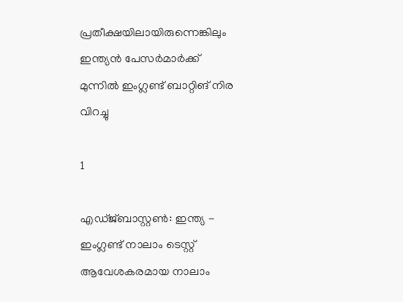പ്രതീക്ഷയിലായിരുന്നെങ്കിലും ഇന്ത്യന്‍ പേസര്‍മാര്‍ക്ക് മുന്നില്‍ ഇംഗ്ലണ്ട് ബാറ്റിങ് നിര വിറച്ചു

1

എഡ്ജ്ബാസ്റ്റണ്‍: ഇന്ത്യ - ഇംഗ്ലണ്ട് നാലാം ടെസ്റ്റ് ആവേശകരമായ നാലാം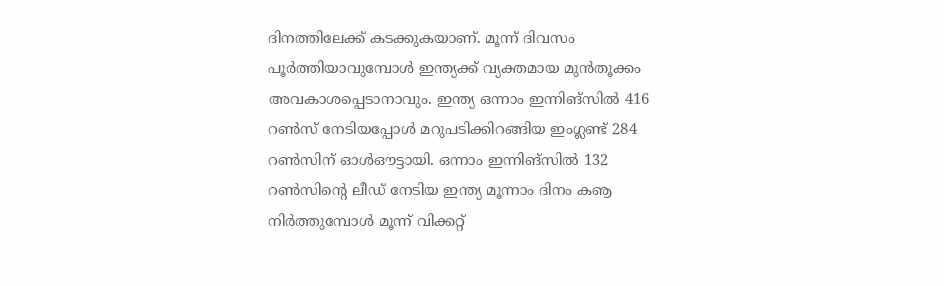ദിനത്തിലേക്ക് കടക്കുകയാണ്. മൂന്ന് ദിവസം പൂര്‍ത്തിയാവുമ്പോള്‍ ഇന്ത്യക്ക് വ്യക്തമായ മുന്‍തൂക്കം അവകാശപ്പെടാനാവും. ഇന്ത്യ ഒന്നാം ഇന്നിങ്‌സില്‍ 416 റണ്‍സ് നേടിയപ്പോള്‍ മറുപടിക്കിറങ്ങിയ ഇംഗ്ലണ്ട് 284 റണ്‍സിന് ഓള്‍ഔട്ടായി. ഒന്നാം ഇന്നിങ്‌സില്‍ 132 റണ്‍സിന്റെ ലീഡ് നേടിയ ഇന്ത്യ മൂന്നാം ദിനം കൡ നിര്‍ത്തുമ്പോള്‍ മൂന്ന് വിക്കറ്റ്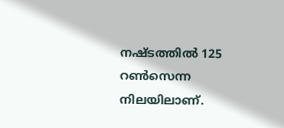നഷ്ടത്തില്‍ 125 റണ്‍സെന്ന നിലയിലാണ്.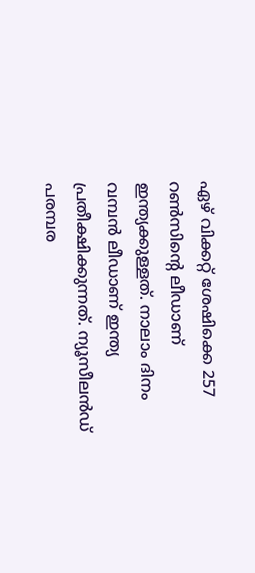ഏഴ് വിക്കറ്റ് ശേഷിക്കെ 257 റണ്‍സിന്റെ ലീഡാണ് ഇന്ത്യക്കുള്ളത്. നാലാം ദിനം വമ്പന്‍ ലീഡാണ് ഇന്ത്യ പ്രതീക്ഷിക്കുന്നത്. ന്യൂസീലന്‍ഡ് പരമ്പര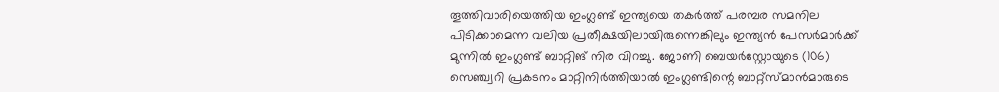തൂത്തിവാരിയെത്തിയ ഇംഗ്ലണ്ട് ഇന്ത്യയെ തകര്‍ത്ത് പരമ്പര സമനില പിടിക്കാമെന്ന വലിയ പ്രതീക്ഷയിലായിരുന്നെങ്കിലും ഇന്ത്യന്‍ പേസര്‍മാര്‍ക്ക് മുന്നില്‍ ഇംഗ്ലണ്ട് ബാറ്റിങ് നിര വിറച്ചു. ജോണി ബെയര്‍‌സ്റ്റോയുടെ (106) സെഞ്ച്വറി പ്രകടനം മാറ്റിനിര്‍ത്തിയാല്‍ ഇംഗ്ലണ്ടിന്റെ ബാറ്റ്‌സ്മാന്‍മാരുടെ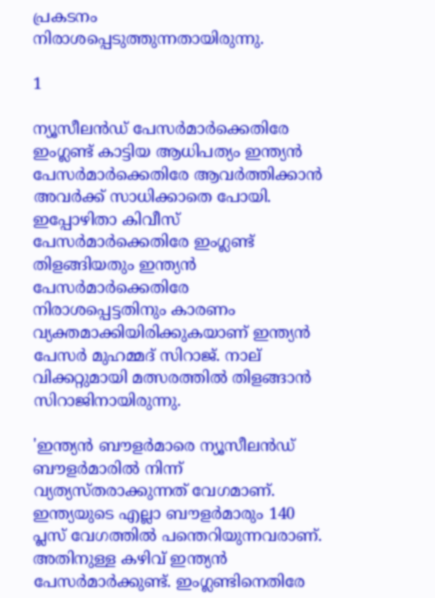പ്രകടനം നിരാശപ്പെടുത്തുന്നതായിരുന്നു.

1

ന്യൂസീലന്‍ഡ് പേസര്‍മാര്‍ക്കെതിരേ ഇംഗ്ലണ്ട് കാട്ടിയ ആധിപത്യം ഇന്ത്യന്‍ പേസര്‍മാര്‍ക്കെതിരേ ആവര്‍ത്തിക്കാന്‍ അവര്‍ക്ക് സാധിക്കാതെ പോയി. ഇപ്പോഴിതാ കിവീസ് പേസര്‍മാര്‍ക്കെതിരേ ഇംഗ്ലണ്ട് തിളങ്ങിയതും ഇന്ത്യന്‍ പേസര്‍മാര്‍ക്കെതിരേ നിരാശപ്പെട്ടതിനും കാരണം വ്യക്തമാക്കിയിരിക്കുകയാണ് ഇന്ത്യന്‍ പേസര്‍ മുഹമ്മദ് സിറാജ്. നാല് വിക്കറ്റുമായി മത്സരത്തില്‍ തിളങ്ങാന്‍ സിറാജിനായിരുന്നു.

'ഇന്ത്യന്‍ ബൗളര്‍മാരെ ന്യൂസീലന്‍ഡ് ബൗളര്‍മാരില്‍ നിന്ന് വ്യത്യസ്തരാക്കുന്നത് വേഗമാണ്. ഇന്ത്യയുടെ എല്ലാ ബൗളര്‍മാരും 140 പ്ലസ് വേഗത്തില്‍ പന്തെറിയുന്നവരാണ്. അതിനുള്ള കഴിവ് ഇന്ത്യന്‍ പേസര്‍മാര്‍ക്കുണ്ട്. ഇംഗ്ലണ്ടിനെതിരേ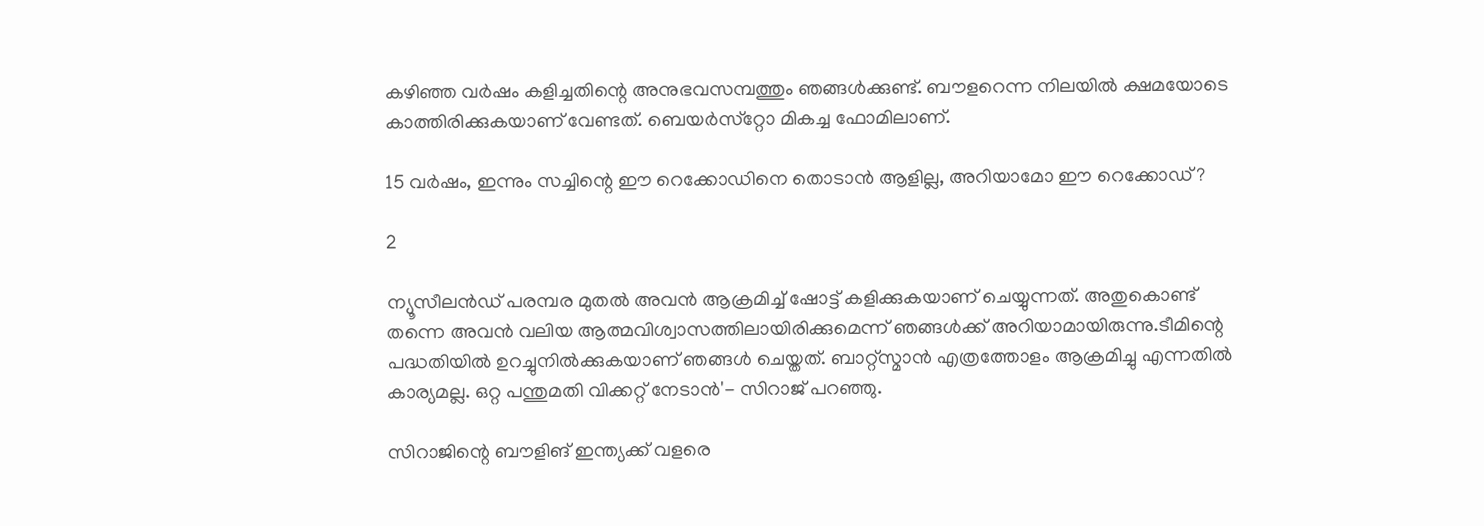കഴിഞ്ഞ വര്‍ഷം കളിച്ചതിന്റെ അനുഭവസമ്പത്തും ഞങ്ങള്‍ക്കുണ്ട്. ബൗളറെന്ന നിലയില്‍ ക്ഷമയോടെ കാത്തിരിക്കുകയാണ് വേണ്ടത്. ബെയര്‍സ്‌റ്റോ മികച്ച ഫോമിലാണ്.

15 വര്‍ഷം, ഇന്നും സച്ചിന്റെ ഈ റെക്കോഡിനെ തൊടാന്‍ ആളില്ല, അറിയാമോ ഈ റെക്കോഡ്?

2

ന്യൂസീലന്‍ഡ് പരമ്പര മുതല്‍ അവന്‍ ആക്രമിച്ച് ഷോട്ട് കളിക്കുകയാണ് ചെയ്യുന്നത്. അതുകൊണ്ട് തന്നെ അവന്‍ വലിയ ആത്മവിശ്വാസത്തിലായിരിക്കുമെന്ന് ഞങ്ങള്‍ക്ക് അറിയാമായിരുന്നു.ടീമിന്റെ പദ്ധതിയില്‍ ഉറച്ചുനില്‍ക്കുകയാണ് ഞങ്ങള്‍ ചെയ്തത്. ബാറ്റ്‌സ്മാന്‍ എത്രത്തോളം ആക്രമിച്ചു എന്നതില്‍ കാര്യമല്ല. ഒറ്റ പന്തുമതി വിക്കറ്റ് നേടാന്‍'- സിറാജ് പറഞ്ഞു.

സിറാജിന്റെ ബൗളിങ് ഇന്ത്യക്ക് വളരെ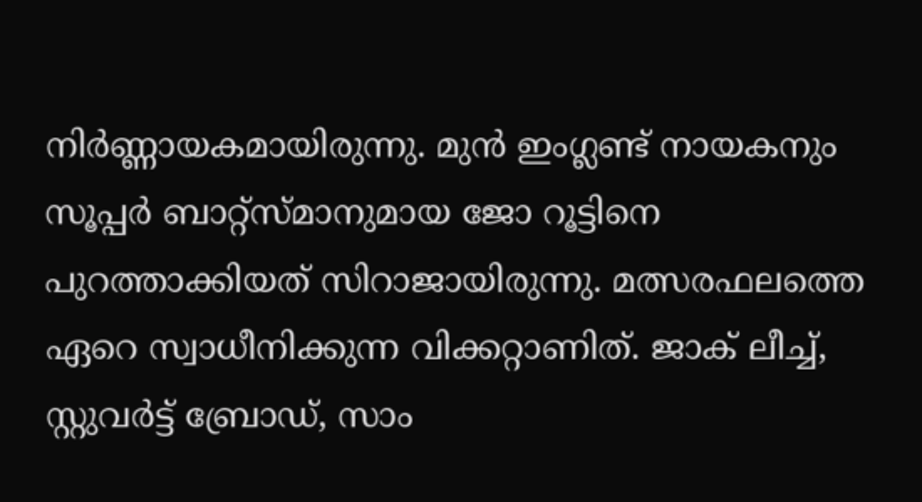നിര്‍ണ്ണായകമായിരുന്നു. മുന്‍ ഇംഗ്ലണ്ട് നായകനും സൂപ്പര്‍ ബാറ്റ്‌സ്മാനുമായ ജോ റൂട്ടിനെ പുറത്താക്കിയത് സിറാജായിരുന്നു. മത്സരഫലത്തെ ഏറെ സ്വാധീനിക്കുന്ന വിക്കറ്റാണിത്. ജാക് ലീച്ച്, സ്റ്റുവര്‍ട്ട് ബ്രോഡ്, സാം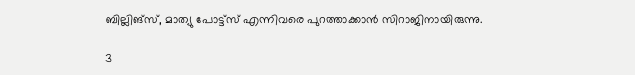ബില്ലിങ്‌സ്, മാത്യു പോട്ട്‌സ് എന്നിവരെ പുറത്താക്കാന്‍ സിറാജിനായിരുന്നു.

3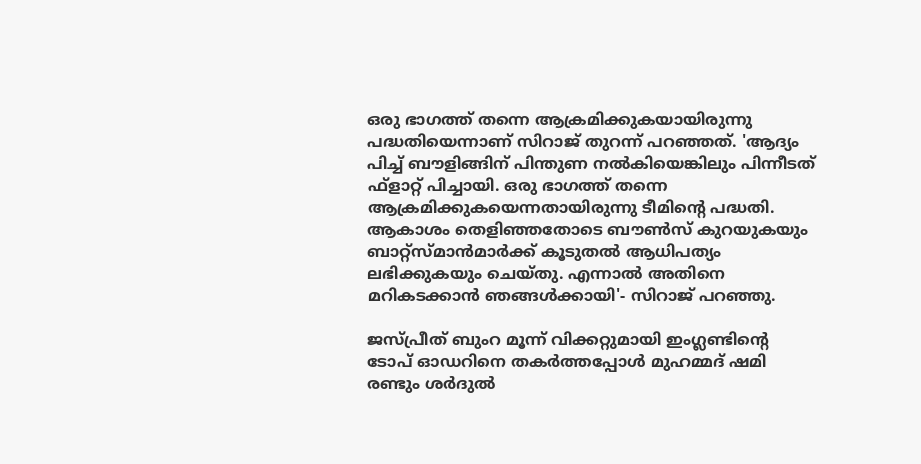ഒരു ഭാഗത്ത് തന്നെ ആക്രമിക്കുകയായിരുന്നു പദ്ധതിയെന്നാണ് സിറാജ് തുറന്ന് പറഞ്ഞത്. 'ആദ്യം പിച്ച് ബൗളിങ്ങിന് പിന്തുണ നല്‍കിയെങ്കിലും പിന്നീടത് ഫ്‌ളാറ്റ് പിച്ചായി. ഒരു ഭാഗത്ത് തന്നെ ആക്രമിക്കുകയെന്നതായിരുന്നു ടീമിന്റെ പദ്ധതി. ആകാശം തെളിഞ്ഞതോടെ ബൗണ്‍സ് കുറയുകയും ബാറ്റ്‌സ്മാന്‍മാര്‍ക്ക് കൂടുതല്‍ ആധിപത്യം ലഭിക്കുകയും ചെയ്തു. എന്നാല്‍ അതിനെ മറികടക്കാന്‍ ഞങ്ങള്‍ക്കായി'- സിറാജ് പറഞ്ഞു.

ജസ്പ്രീത് ബുംറ മൂന്ന് വിക്കറ്റുമായി ഇംഗ്ലണ്ടിന്റെ ടോപ് ഓഡറിനെ തകര്‍ത്തപ്പോള്‍ മുഹമ്മദ് ഷമി രണ്ടും ശര്‍ദുല്‍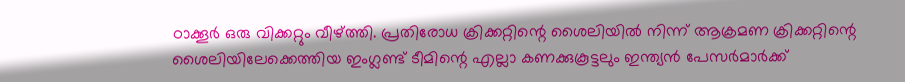ഠാക്കൂര്‍ ഒരു വിക്കറ്റും വീഴ്ത്തി. പ്രതിരോധ ക്രിക്കറ്റിന്റെ ശൈലിയില്‍ നിന്ന് ആക്രമണ ക്രിക്കറ്റിന്റെ ശൈലിയിലേക്കെത്തിയ ഇംഗ്ലണ്ട് ടീമിന്റെ എല്ലാ കണക്കുകൂട്ടലും ഇന്ത്യന്‍ പേസര്‍മാര്‍ക്ക്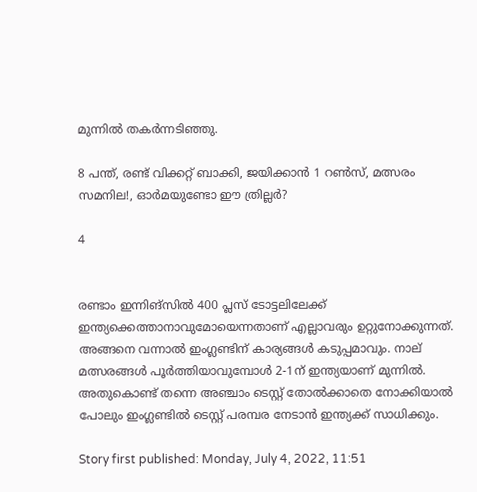മുന്നില്‍ തകര്‍ന്നടിഞ്ഞു.

8 പന്ത്, രണ്ട് വിക്കറ്റ് ബാക്കി, ജയിക്കാന്‍ 1 റണ്‍സ്, മത്സരം സമനില!, ഓര്‍മയുണ്ടോ ഈ ത്രില്ലര്‍?

4


രണ്ടാം ഇന്നിങ്‌സില്‍ 400 പ്ലസ് ടോട്ടലിലേക്ക് ഇന്ത്യക്കെത്താനാവുമോയെന്നതാണ് എല്ലാവരും ഉറ്റുനോക്കുന്നത്. അങ്ങനെ വന്നാല്‍ ഇംഗ്ലണ്ടിന് കാര്യങ്ങള്‍ കടുപ്പമാവും. നാല് മത്സരങ്ങള്‍ പൂര്‍ത്തിയാവുമ്പോള്‍ 2-1ന് ഇന്ത്യയാണ് മുന്നില്‍. അതുകൊണ്ട് തന്നെ അഞ്ചാം ടെസ്റ്റ് തോല്‍ക്കാതെ നോക്കിയാല്‍ പോലും ഇംഗ്ലണ്ടില്‍ ടെസ്റ്റ് പരമ്പര നേടാന്‍ ഇന്ത്യക്ക് സാധിക്കും.

Story first published: Monday, July 4, 2022, 11:51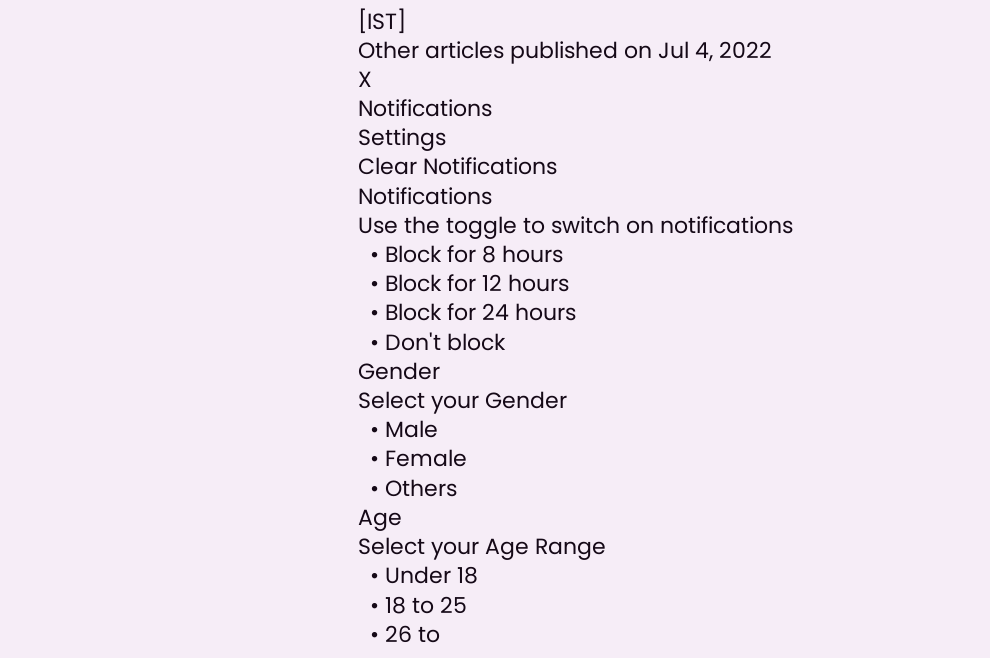[IST]
Other articles published on Jul 4, 2022
X
Notifications
Settings
Clear Notifications
Notifications
Use the toggle to switch on notifications
  • Block for 8 hours
  • Block for 12 hours
  • Block for 24 hours
  • Don't block
Gender
Select your Gender
  • Male
  • Female
  • Others
Age
Select your Age Range
  • Under 18
  • 18 to 25
  • 26 to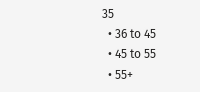35
  • 36 to 45
  • 45 to 55
  • 55+